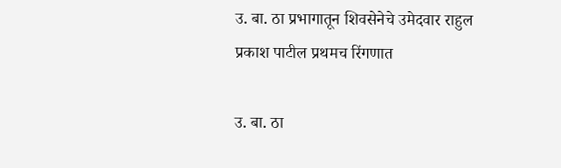उ. बा. ठा प्रभागातून शिवसेनेचे उमेदवार राहुल प्रकाश पाटील प्रथमच रिंगणात

उ. बा. ठा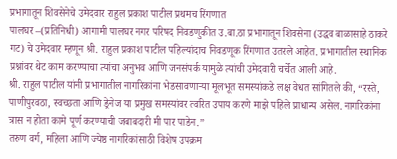प्रभागातून शिवसेनेचे उमेदवार राहुल प्रकाश पाटील प्रथमच रिंगणात
पालघर –(प्रतिनिधी) आगामी पालघर नगर परिषद निवडणुकीत उ.बा.ठा प्रभागातून शिवसेना (उद्धव बाळासाहे ठाकरे गट) चे उमेदवार म्हणून श्री. राहुल प्रकाश पाटील पहिल्यांदाच निवडणूक रिंगणात उतरले आहेत. प्रभागातील स्थानिक प्रश्नांवर थेट काम करण्याचा त्यांचा अनुभव आणि जनसंपर्क यामुळे त्यांची उमेदवारी चर्चेत आली आहे.
श्री. राहुल पाटील यांनी प्रभागातील नागरिकांना भेडसावणाऱ्या मूलभूत समस्यांकडे लक्ष वेधत सांगितले की, “रस्ते, पाणीपुरवठा, स्वच्छता आणि ड्रेनेज या प्रमुख समस्यांवर त्वरित उपाय करणे माझे पहिले प्राधान्य असेल. नागरिकांना त्रास न होता कामे पूर्ण करण्याची जबाबदारी मी पार पाडेन.”
तरुण वर्ग, महिला आणि ज्येष्ठ नागरिकांसाठी विशेष उपक्रम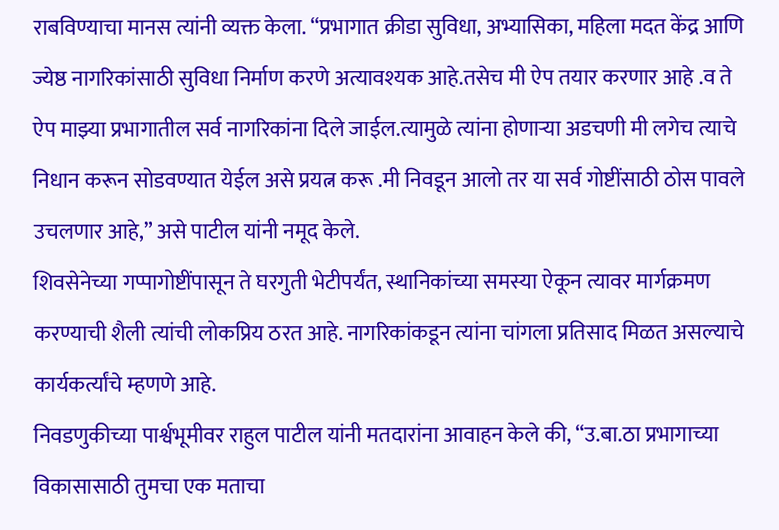राबविण्याचा मानस त्यांनी व्यक्त केला. “प्रभागात क्रीडा सुविधा, अभ्यासिका, महिला मदत केंद्र आणि ज्येष्ठ नागरिकांसाठी सुविधा निर्माण करणे अत्यावश्यक आहे.तसेच मी ऐप तयार करणार आहे .व ते ऐप माझ्या प्रभागातील सर्व नागरिकांना दिले जाईल.त्यामुळे त्यांना होणाऱ्या अडचणी मी लगेच त्याचे निधान करून सोडवण्यात येईल असे प्रयत्न करू .मी निवडून आलो तर या सर्व गोष्टींसाठी ठोस पावले उचलणार आहे,” असे पाटील यांनी नमूद केले.
शिवसेनेच्या गप्पागोष्टींपासून ते घरगुती भेटीपर्यंत, स्थानिकांच्या समस्या ऐकून त्यावर मार्गक्रमण करण्याची शैली त्यांची लोकप्रिय ठरत आहे. नागरिकांकडून त्यांना चांगला प्रतिसाद मिळत असल्याचे कार्यकर्त्यांचे म्हणणे आहे.
निवडणुकीच्या पार्श्वभूमीवर राहुल पाटील यांनी मतदारांना आवाहन केले की, “उ.बा.ठा प्रभागाच्या विकासासाठी तुमचा एक मताचा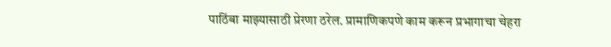पाठिंबा माझ्यासाठी प्रेरणा ठरेल. प्रामाणिकपणे काम करून प्रभागाचा चेहरा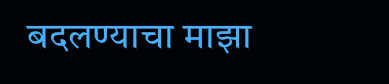बदलण्याचा माझा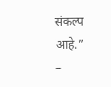संकल्प आहे.”
–